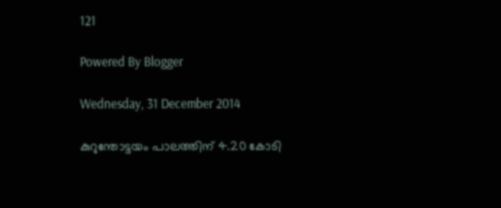121

Powered By Blogger

Wednesday, 31 December 2014

കുറുന്തോട്ടയം പാലത്തിന്‌ 4.20 കോടി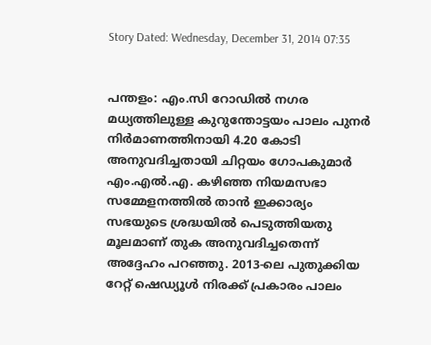Story Dated: Wednesday, December 31, 2014 07:35


പന്തളം: എം.സി റോഡില്‍ നഗര മധ്യത്തിലുള്ള കുറുന്തോട്ടയം പാലം പുനര്‍ നിര്‍മാണത്തിനായി 4.20 കോടി അനുവദിച്ചതായി ചിറ്റയം ഗോപകുമാര്‍ എം.എല്‍.എ. കഴിഞ്ഞ നിയമസഭാ സമ്മേളനത്തില്‍ താന്‍ ഇക്കാര്യം സഭയുടെ ശ്രദ്ധയില്‍ പെടുത്തിയതു മൂലമാണ്‌ തുക അനുവദിച്ചതെന്ന്‌ അദ്ദേഹം പറഞ്ഞു. 2013-ലെ പുതുക്കിയ റേറ്റ്‌ ഷെഡ്യൂള്‍ നിരക്ക്‌ പ്രകാരം പാലം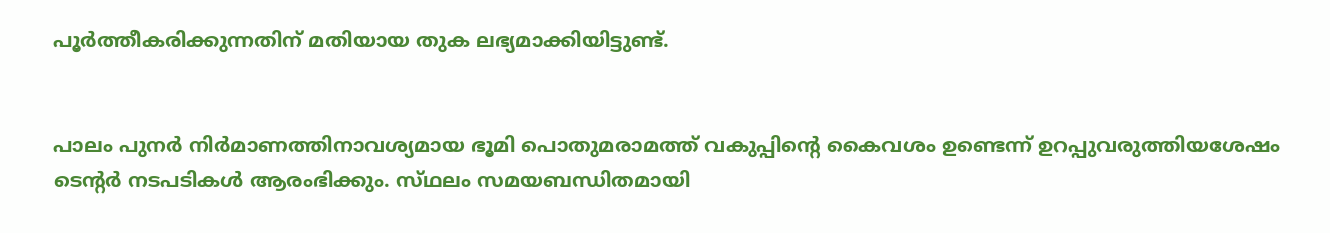പൂര്‍ത്തീകരിക്കുന്നതിന്‌ മതിയായ തുക ലഭ്യമാക്കിയിട്ടുണ്ട്‌.


പാലം പുനര്‍ നിര്‍മാണത്തിനാവശ്യമായ ഭൂമി പൊതുമരാമത്ത്‌ വകുപ്പിന്റെ കൈവശം ഉണ്ടെന്ന്‌ ഉറപ്പുവരുത്തിയശേഷം ടെന്റര്‍ നടപടികള്‍ ആരംഭിക്കും. സ്‌ഥലം സമയബന്ധിതമായി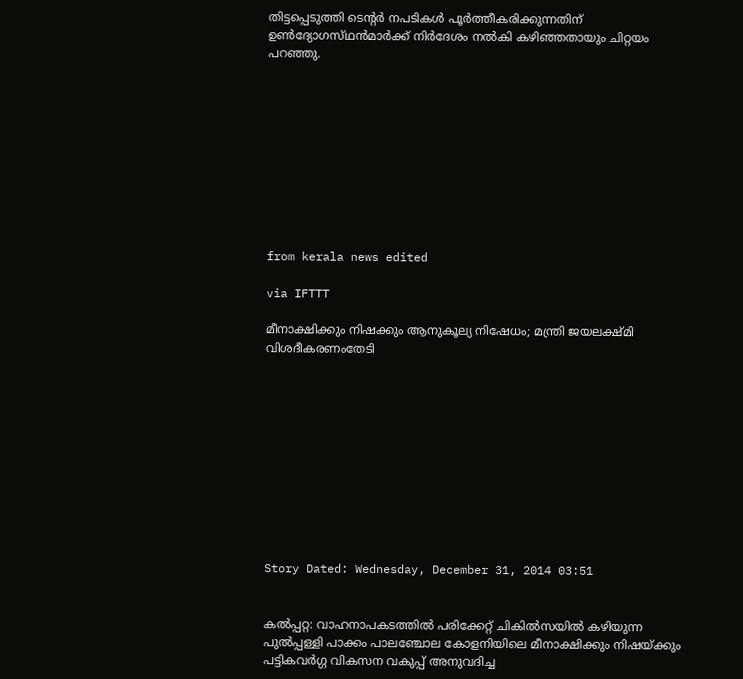തിട്ടപ്പെടുത്തി ടെന്റര്‍ നപടികള്‍ പൂര്‍ത്തീകരിക്കുന്നതിന്‌ ഉണ്‍ദ്യോഗസ്‌ഥന്‍മാര്‍ക്ക്‌ നിര്‍ദേശം നല്‍കി കഴിഞ്ഞതായും ചിറ്റയം പറഞ്ഞു.










from kerala news edited

via IFTTT

മീനാക്ഷിക്കും നിഷക്കും ആനുകൂല്യ നിഷേധം; മന്ത്രി ജയലക്ഷ്‌മി വിശദീകരണംതേടി











Story Dated: Wednesday, December 31, 2014 03:51


കല്‍പ്പറ്റ: വാഹനാപകടത്തില്‍ പരിക്കേറ്റ്‌ ചികില്‍സയില്‍ കഴിയുന്ന പുല്‍പ്പള്ളി പാക്കം പാലഞ്ചോല കോളനിയിലെ മീനാക്ഷിക്കും നിഷയ്‌ക്കും പട്ടികവര്‍ഗ്ഗ വികസന വകുപ്പ്‌ അനുവദിച്ച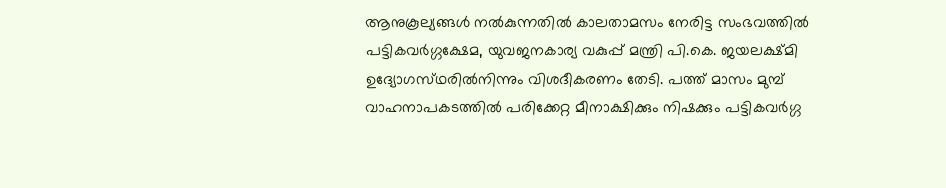ആനുകൂല്യങ്ങള്‍ നല്‍കുന്നതില്‍ കാലതാമസം നേരിട്ട സംഭവത്തില്‍ പട്ടികവര്‍ഗ്ഗക്ഷേമ, യുവജനകാര്യ വകുപ്പ്‌ മന്ത്രി പി.കെ. ജയലക്ഷ്‌മി ഉദ്യോഗസ്‌ഥരില്‍നിന്നും വിശദീകരണം തേടി. പത്ത്‌ മാസം മുമ്പ്‌ വാഹനാപകടത്തില്‍ പരിക്കേറ്റ മീനാക്ഷിക്കും നിഷക്കും പട്ടികവര്‍ഗ്ഗ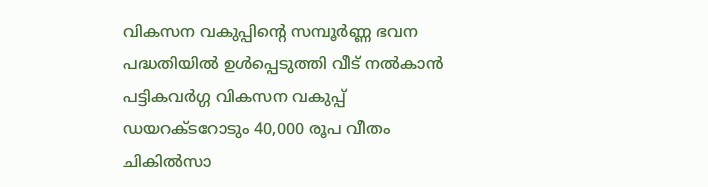വികസന വകുപ്പിന്റെ സമ്പൂര്‍ണ്ണ ഭവന പദ്ധതിയില്‍ ഉള്‍പ്പെടുത്തി വീട്‌ നല്‍കാന്‍ പട്ടികവര്‍ഗ്ഗ വികസന വകുപ്പ്‌ ഡയറക്‌ടറോടും 40,000 രൂപ വീതം ചികില്‍സാ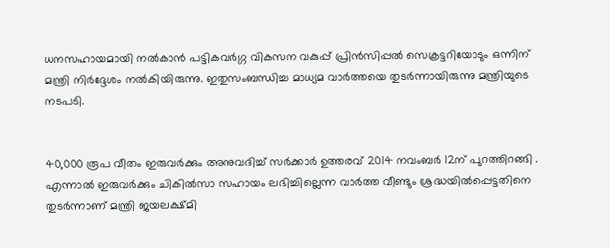ധനസഹായമായി നല്‍കാന്‍ പട്ടികവര്‍ഗ്ഗ വികസന വകുപ്പ്‌ പ്രിന്‍സിപ്പല്‍ സെക്രട്ടറിയോടും ഒന്നിന്‌ മന്ത്രി നിര്‍ദ്ദേശം നല്‍കിയിരുന്നു. ഇതുസംബന്ധിച്ച മാധ്യമ വാര്‍ത്തയെ തുടര്‍ന്നായിരുന്നു മന്ത്രിയുടെ നടപടി.


40,000 രൂപ വീതം ഇരുവര്‍ക്കും അനുവദിച്ച്‌ സര്‍ക്കാര്‍ ഉത്തരവ്‌ 2014 നവംബര്‍ 12ന്‌ പുറത്തിറങ്ങി . എന്നാല്‍ ഇരുവര്‍ക്കും ചികില്‍സാ സഹായം ലഭിച്ചില്ലെന്ന വാര്‍ത്ത വീണ്ടും ശ്രദ്ധയില്‍പ്പെട്ടതിനെ തുടര്‍ന്നാണ്‌ മന്ത്രി ജയലക്ഷ്‌മി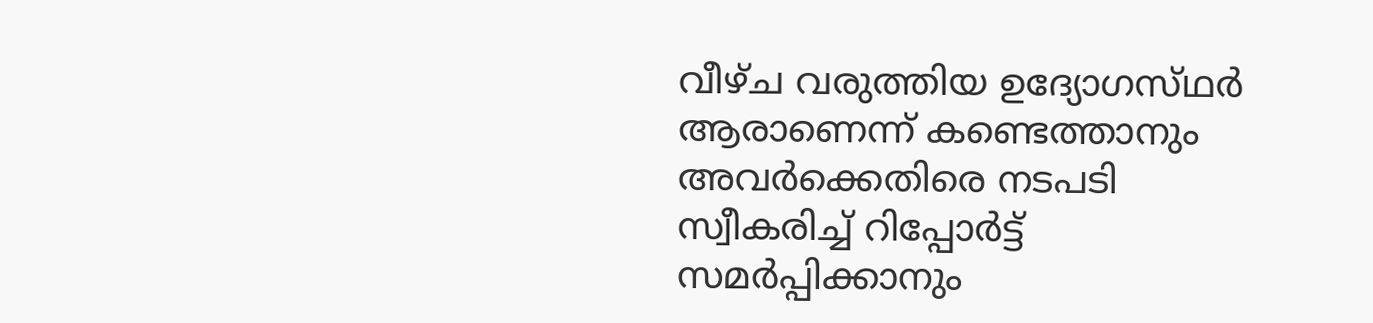വീഴ്‌ച വരുത്തിയ ഉദ്യോഗസ്‌ഥര്‍ ആരാണെന്ന്‌ കണ്ടെത്താനും അവര്‍ക്കെതിരെ നടപടി സ്വീകരിച്ച്‌ റിപ്പോര്‍ട്ട്‌ സമര്‍പ്പിക്കാനും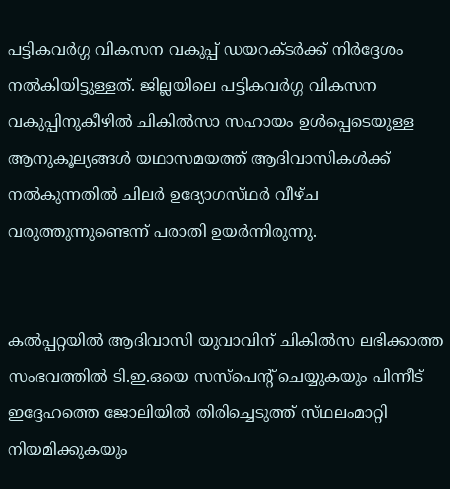പട്ടികവര്‍ഗ്ഗ വികസന വകുപ്പ്‌ ഡയറക്‌ടര്‍ക്ക്‌ നിര്‍ദ്ദേശം നല്‍കിയിട്ടുള്ളത്‌. ജില്ലയിലെ പട്ടികവര്‍ഗ്ഗ വികസന വകുപ്പിനുകീഴില്‍ ചികില്‍സാ സഹായം ഉള്‍പ്പെടെയുള്ള ആനുകൂല്യങ്ങള്‍ യഥാസമയത്ത്‌ ആദിവാസികള്‍ക്ക്‌ നല്‍കുന്നതില്‍ ചിലര്‍ ഉദ്യോഗസ്‌ഥര്‍ വീഴ്‌ച വരുത്തുന്നുണ്ടെന്ന്‌ പരാതി ഉയര്‍ന്നിരുന്നു.


കല്‍പ്പറ്റയില്‍ ആദിവാസി യുവാവിന്‌ ചികില്‍സ ലഭിക്കാത്ത സംഭവത്തില്‍ ടി.ഇ.ഒയെ സസ്‌പെന്റ്‌ ചെയ്യുകയും പിന്നീട്‌ ഇദ്ദേഹത്തെ ജോലിയില്‍ തിരിച്ചെടുത്ത്‌ സ്‌ഥലംമാറ്റി നിയമിക്കുകയും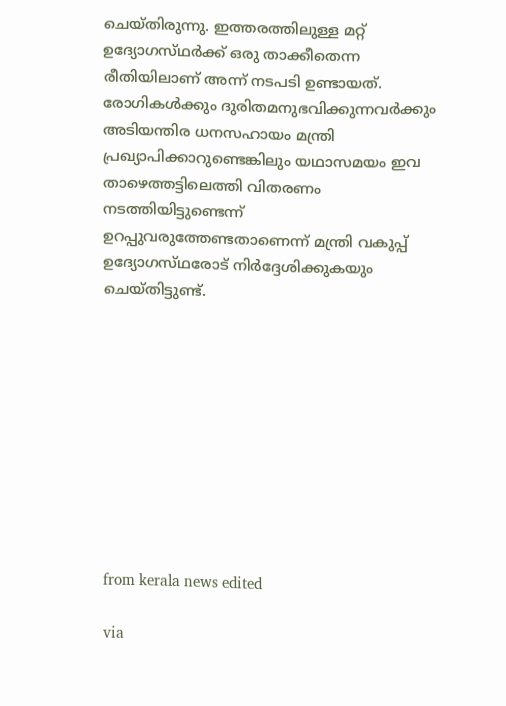ചെയ്‌തിരുന്നു. ഇത്തരത്തിലുള്ള മറ്റ്‌ ഉദ്യോഗസ്‌ഥര്‍ക്ക്‌ ഒരു താക്കീതെന്ന രീതിയിലാണ്‌ അന്ന്‌ നടപടി ഉണ്ടായത്‌. രോഗികള്‍ക്കും ദുരിതമനുഭവിക്കുന്നവര്‍ക്കും അടിയന്തിര ധനസഹായം മന്ത്രി പ്രഖ്യാപിക്കാറുണ്ടെങ്കിലും യഥാസമയം ഇവ താഴെത്തട്ടിലെത്തി വിതരണം നടത്തിയിട്ടുണ്ടെന്ന്‌ ഉറപ്പുവരുത്തേണ്ടതാണെന്ന്‌ മന്ത്രി വകുപ്പ്‌ ഉദ്യോഗസ്‌ഥരോട്‌ നിര്‍ദ്ദേശിക്കുകയും ചെയ്‌തിട്ടുണ്ട്‌.










from kerala news edited

via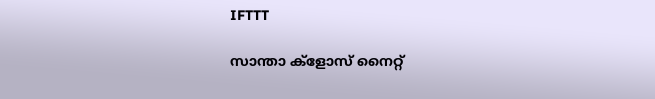IFTTT

സാന്താ ക്‌ളോസ് നൈറ്റ്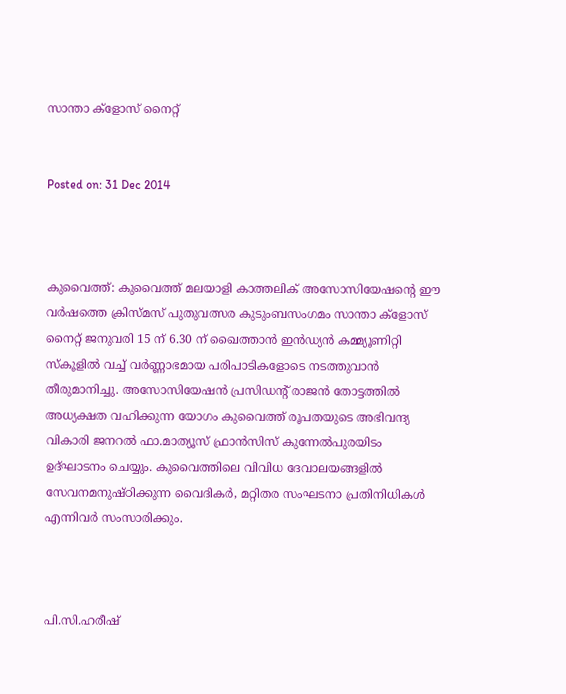സാന്താ ക്‌ളോസ് നൈറ്റ്


Posted on: 31 Dec 2014



കുവൈത്ത്: കുവൈത്ത് മലയാളി കാത്തലിക് അസോസിയേഷന്റെ ഈ വര്‍ഷത്തെ ക്രിസ്മസ് പുതുവത്സര കുടുംബസംഗമം സാന്താ ക്‌ളോസ് നൈറ്റ് ജനുവരി 15 ന് 6.30 ന് ഖൈത്താന്‍ ഇന്‍ഡ്യന്‍ കമ്മ്യൂണിറ്റി സ്‌കൂളില്‍ വച്ച് വര്‍ണ്ണാഭമായ പരിപാടികളോടെ നടത്തുവാന്‍ തീരുമാനിച്ചു. അസോസിയേഷന്‍ പ്രസിഡന്റ് രാജന്‍ തോട്ടത്തില്‍ അധ്യക്ഷത വഹിക്കുന്ന യോഗം കുവൈത്ത് രൂപതയുടെ അഭിവന്ദ്യ വികാരി ജനറല്‍ ഫാ.മാത്യൂസ് ഫ്രാന്‍സിസ് കുന്നേല്‍പുരയിടം ഉദ്ഘാടനം ചെയ്യും. കുവൈത്തിലെ വിവിധ ദേവാലയങ്ങളില്‍ സേവനമനുഷ്ഠിക്കുന്ന വൈദികര്‍, മറ്റിതര സംഘടനാ പ്രതിനിധികള്‍ എന്നിവര്‍ സംസാരിക്കും.



പി.സി.ഹരീഷ്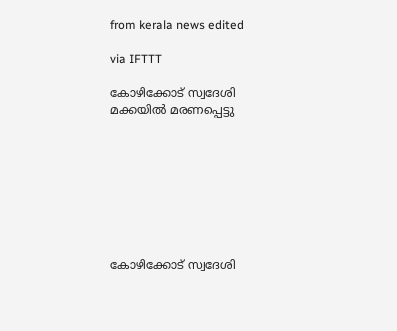from kerala news edited

via IFTTT

കോഴിക്കോട് സ്വദേശി മക്കയില്‍ മരണപ്പെട്ടു








കോഴിക്കോട് സ്വദേശി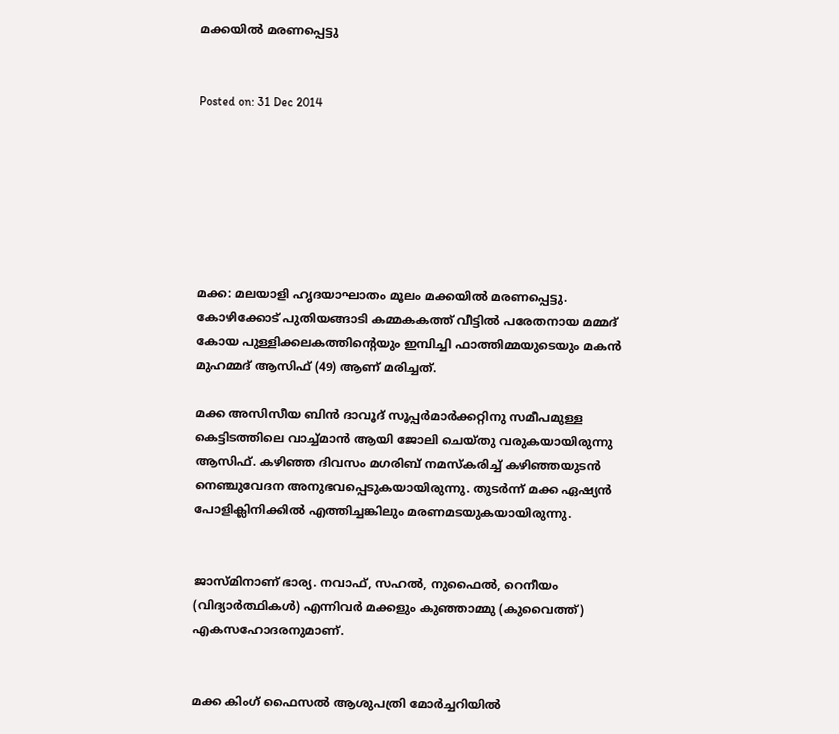മക്കയില്‍ മരണപ്പെട്ടു


Posted on: 31 Dec 2014







മക്ക: മലയാളി ഹൃദയാഘാതം മൂലം മക്കയില്‍ മരണപ്പെട്ടു. കോഴിക്കോട് പുതിയങ്ങാടി കമ്മകകത്ത് വീട്ടില്‍ പരേതനായ മമ്മദ് കോയ പുള്ളിക്കലകത്തിന്റെയും ഇമ്പിച്ചി ഫാത്തിമ്മയുടെയും മകന്‍ മുഹമ്മദ് ആസിഫ് (49) ആണ് മരിച്ചത്.

മക്ക അസിസീയ ബിന്‍ ദാവൂദ് സൂപ്പര്‍മാര്‍ക്കറ്റിനു സമീപമുള്ള കെട്ടിടത്തിലെ വാച്ച്മാന്‍ ആയി ജോലി ചെയ്തു വരുകയായിരുന്നു ആസിഫ്. കഴിഞ്ഞ ദിവസം മഗരിബ് നമസ്‌കരിച്ച് കഴിഞ്ഞയുടന്‍ നെഞ്ചുവേദന അനുഭവപ്പെടുകയായിരുന്നു. തുടര്‍ന്ന് മക്ക ഏഷ്യന്‍ പോളിക്ലിനിക്കില്‍ എത്തിച്ചങ്കിലും മരണമടയുകയായിരുന്നു.


ജാസ്മിനാണ് ഭാര്യ. നവാഫ്, സഹല്‍, നുഫൈല്‍, റെനീയം (വിദ്യാര്‍ത്ഥികള്‍) എന്നിവര്‍ മക്കളും കുഞ്ഞാമ്മു (കുവൈത്ത്) എകസഹോദരനുമാണ്.


മക്ക കിംഗ് ഫൈസല്‍ ആശുപത്രി മോര്‍ച്ചറിയില്‍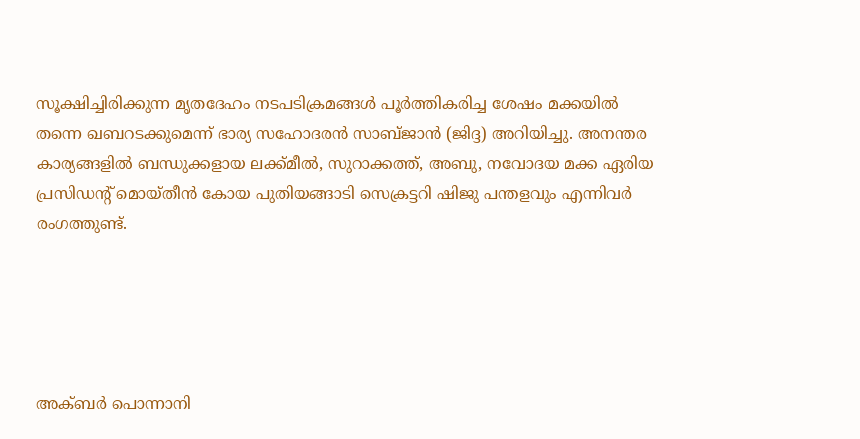സൂക്ഷിച്ചിരിക്കുന്ന മൃതദേഹം നടപടിക്രമങ്ങള്‍ പൂര്‍ത്തികരിച്ച ശേഷം മക്കയില്‍ തന്നെ ഖബറടക്കുമെന്ന് ഭാര്യ സഹോദരന്‍ സാബ്ജാന്‍ (ജിദ്ദ) അറിയിച്ചു. അനന്തര കാര്യങ്ങളില്‍ ബന്ധുക്കളായ ലക്ക്മീല്‍, സുറാക്കത്ത്, അബു, നവോദയ മക്ക ഏരിയ പ്രസിഡന്റ് മൊയ്തീന്‍ കോയ പുതിയങ്ങാടി സെക്രട്ടറി ഷിജു പന്തളവും എന്നിവര്‍ രംഗത്തുണ്ട്.





അക്ബര്‍ പൊന്നാനി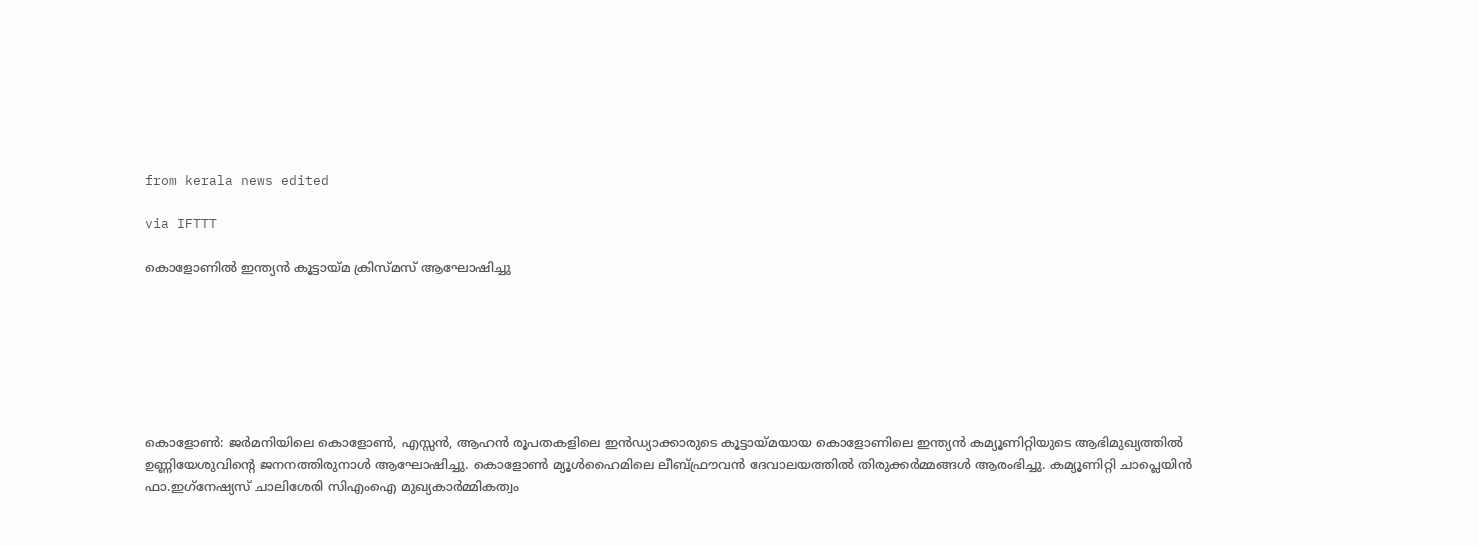from kerala news edited

via IFTTT

കൊളോണില്‍ ഇന്ത്യന്‍ കൂട്ടായ്മ ക്രിസ്മസ് ആഘോഷിച്ചു







കൊളോണ്‍: ജര്‍മനിയിലെ കൊളോണ്‍, എസ്സന്‍, ആഹന്‍ രൂപതകളിലെ ഇന്‍ഡ്യാക്കാരുടെ കൂട്ടായ്മയായ കൊളോണിലെ ഇന്ത്യന്‍ കമ്യൂണിറ്റിയുടെ ആഭിമുഖ്യത്തില്‍ ഉണ്ണിയേശുവിന്റെ ജനനത്തിരുനാള്‍ ആഘോഷിച്ചു. കൊളോണ്‍ മ്യൂള്‍ഹൈമിലെ ലീബ്ഫ്രൗവന്‍ ദേവാലയത്തില്‍ തിരുക്കര്‍മ്മങ്ങള്‍ ആരംഭിച്ചു. കമ്യൂണിറ്റി ചാപ്ലെയിന്‍ ഫാ.ഇഗ്‌നേഷ്യസ് ചാലിശേരി സിഎംഐ മുഖ്യകാര്‍മ്മികത്വം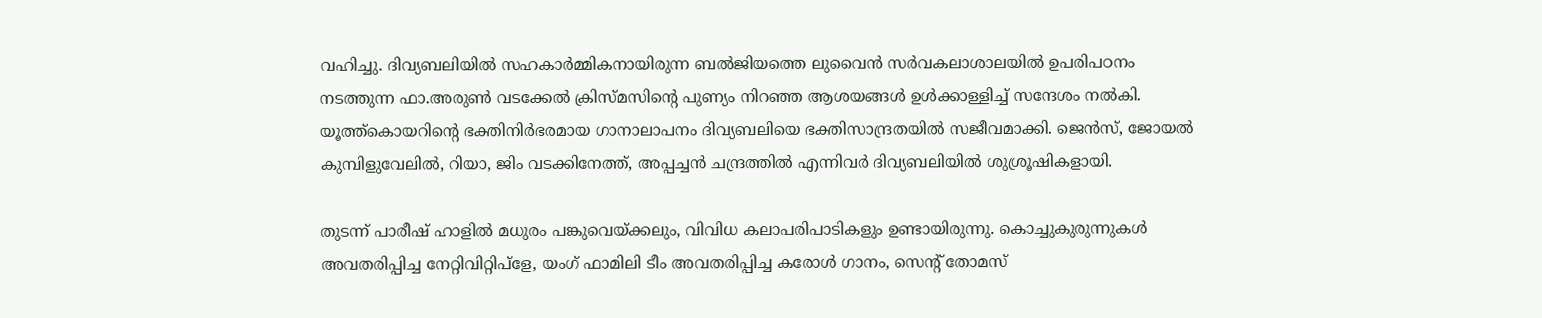വഹിച്ചു. ദിവ്യബലിയില്‍ സഹകാര്‍മ്മികനായിരുന്ന ബല്‍ജിയത്തെ ലുവൈന്‍ സര്‍വകലാശാലയില്‍ ഉപരിപഠനം നടത്തുന്ന ഫാ.അരുണ്‍ വടക്കേല്‍ ക്രിസ്മസിന്റെ പുണ്യം നിറഞ്ഞ ആശയങ്ങള്‍ ഉള്‍ക്കാള്ളിച്ച് സന്ദേശം നല്‍കി. യൂത്ത്‌കൊയറിന്റെ ഭക്തിനിര്‍ഭരമായ ഗാനാലാപനം ദിവ്യബലിയെ ഭക്തിസാന്ദ്രതയില്‍ സജീവമാക്കി. ജെന്‍സ്, ജോയല്‍ കുമ്പിളുവേലില്‍, റിയാ, ജിം വടക്കിനേത്ത്, അപ്പച്ചന്‍ ചന്ദ്രത്തില്‍ എന്നിവര്‍ ദിവ്യബലിയില്‍ ശുശ്രൂഷികളായി.

തുടന്ന് പാരീഷ് ഹാളില്‍ മധുരം പങ്കുവെയ്ക്കലും, വിവിധ കലാപരിപാടികളും ഉണ്ടായിരുന്നു. കൊച്ചുകുരുന്നുകള്‍ അവതരിപ്പിച്ച നേറ്റിവിറ്റിപ്‌ളേ, യംഗ് ഫാമിലി ടീം അവതരിപ്പിച്ച കരോള്‍ ഗാനം, സെന്റ് തോമസ്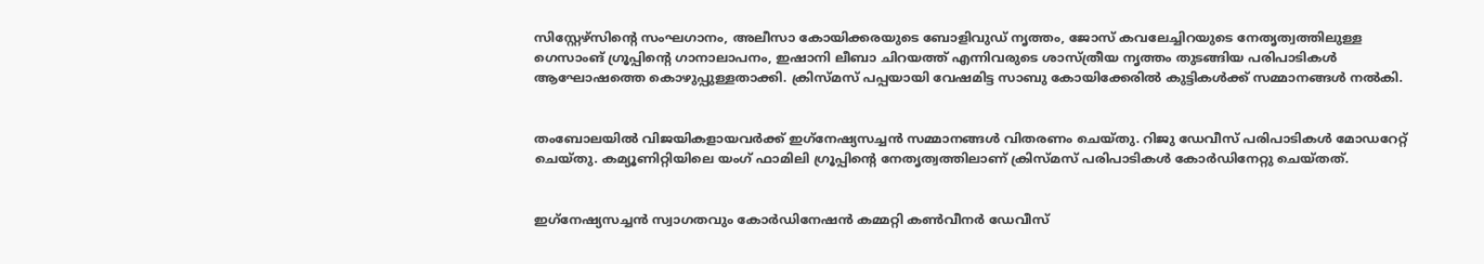സിസ്റ്റേഴ്‌സിന്റെ സംഘഗാനം, അലീസാ കോയിക്കരയുടെ ബോളിവുഡ് നൃത്തം, ജോസ് കവലേച്ചിറയുടെ നേതൃത്വത്തിലുള്ള ഗെസാംങ് ഗ്രൂപ്പിന്റെ ഗാനാലാപനം, ഇഷാനി ലീബാ ചിറയത്ത് എന്നിവരുടെ ശാസ്ത്രീയ നൃത്തം തുടങ്ങിയ പരിപാടികള്‍ ആഘോഷത്തെ കൊഴുപ്പുള്ളതാക്കി. ക്രിസ്മസ് പപ്പയായി വേഷമിട്ട സാബു കോയിക്കേരില്‍ കുട്ടികള്‍ക്ക് സമ്മാനങ്ങള്‍ നല്‍കി.


തംബോലയില്‍ വിജയികളായവര്‍ക്ക് ഇഗ്‌നേഷ്യസച്ചന്‍ സമ്മാനങ്ങള്‍ വിതരണം ചെയ്തു. റിജു ഡേവീസ് പരിപാടികള്‍ മോഡറേറ്റ് ചെയ്തു. കമ്യൂണിറ്റിയിലെ യംഗ് ഫാമിലി ഗ്രൂപ്പിന്റെ നേതൃത്വത്തിലാണ് ക്രിസ്മസ് പരിപാടികള്‍ കോര്‍ഡിനേറ്റു ചെയ്തത്.


ഇഗ്‌നേഷ്യസച്ചന്‍ സ്വാഗതവും കോര്‍ഡിനേഷന്‍ കമ്മറ്റി കണ്‍വീനര്‍ ഡേവീസ്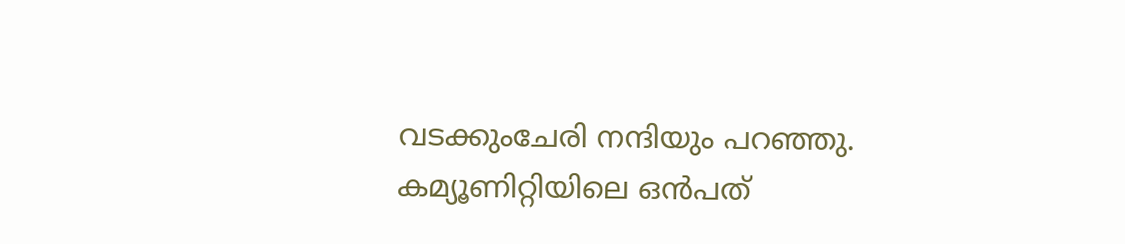വടക്കുംചേരി നന്ദിയും പറഞ്ഞു. കമ്യൂണിറ്റിയിലെ ഒന്‍പത്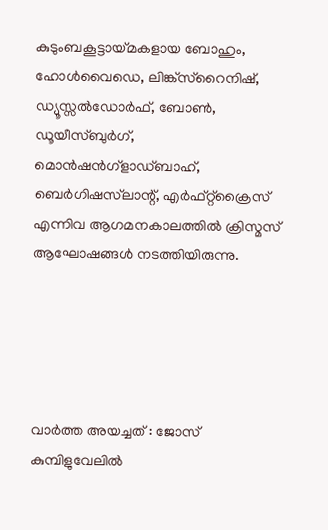കുടുംബകൂട്ടായ്മകളായ ബോഹും, ഹോള്‍വൈഡെ, ലിങ്ക്‌സ്‌റൈനിഷ്, ഡ്യൂസ്സല്‍ഡോര്‍ഫ്, ബോണ്‍, ഡൂയീസ്ബുര്‍ഗ്, മൊന്‍ഷന്‍ഗ്‌ളാഡ്ബാഹ്, ബെര്‍ഗിഷസ്‌ലാന്റ്, എര്‍ഫ്റ്റ്‌ക്രൈസ് എന്നിവ ആഗമനകാലത്തില്‍ ക്രിസ്മസ് ആഘോഷങ്ങള്‍ നടത്തിയിരുന്നു.





വാര്‍ത്ത അയച്ചത് : ജോസ് കുമ്പിളുവേലില്‍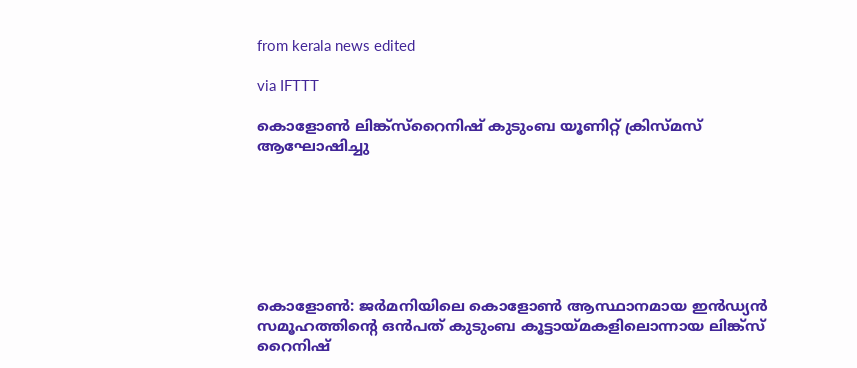from kerala news edited

via IFTTT

കൊളോണ്‍ ലിങ്ക്‌സ്‌റൈനിഷ് കുടുംബ യൂണിറ്റ് ക്രിസ്മസ് ആഘോഷിച്ചു







കൊളോണ്‍: ജര്‍മനിയിലെ കൊളോണ്‍ ആസ്ഥാനമായ ഇന്‍ഡ്യന്‍ സമൂഹത്തിന്റെ ഒന്‍പത് കുടുംബ കൂട്ടായ്മകളിലൊന്നായ ലിങ്ക്‌സ് റൈനിഷ്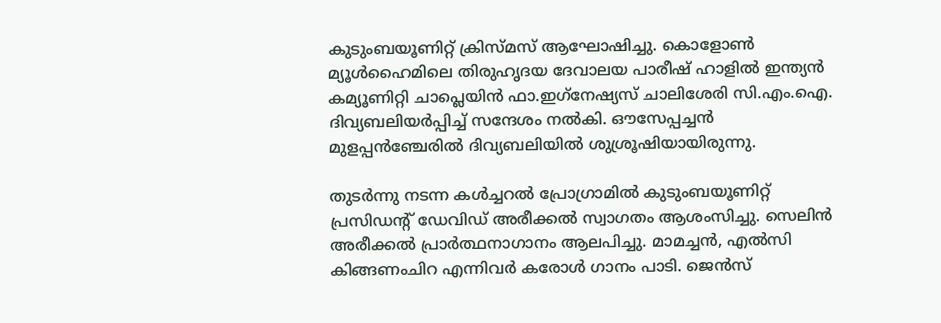കുടുംബയൂണിറ്റ് ക്രിസ്മസ് ആഘോഷിച്ചു. കൊളോണ്‍ മ്യൂള്‍ഹൈമിലെ തിരുഹൃദയ ദേവാലയ പാരീഷ് ഹാളില്‍ ഇന്ത്യന്‍ കമ്യൂണിറ്റി ചാപ്ലെയിന്‍ ഫാ.ഇഗ്‌നേഷ്യസ് ചാലിശേരി സി.എം.ഐ. ദിവ്യബലിയര്‍പ്പിച്ച് സന്ദേശം നല്‍കി. ഔസേപ്പച്ചന്‍ മുളപ്പന്‍ഞ്ചേരില്‍ ദിവ്യബലിയില്‍ ശുശ്രൂഷിയായിരുന്നു.

തുടര്‍ന്നു നടന്ന കള്‍ച്ചറല്‍ പ്രോഗ്രാമില്‍ കുടുംബയൂണിറ്റ് പ്രസിഡന്റ് ഡേവിഡ് അരീക്കല്‍ സ്വാഗതം ആശംസിച്ചു. സെലിന്‍ അരീക്കല്‍ പ്രാര്‍ത്ഥനാഗാനം ആലപിച്ചു. മാമച്ചന്‍, എല്‍സി കിങ്ങണംചിറ എന്നിവര്‍ കരോള്‍ ഗാനം പാടി. ജെന്‍സ്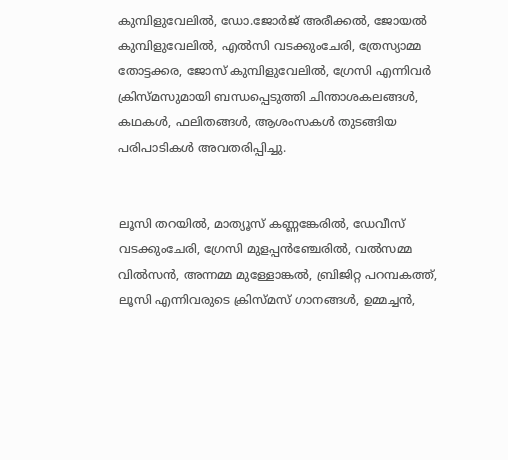കുമ്പിളുവേലില്‍, ഡോ.ജോര്‍ജ് അരീക്കല്‍, ജോയല്‍ കുമ്പിളുവേലില്‍, എല്‍സി വടക്കുംചേരി, ത്രേസ്യാമ്മ തോട്ടക്കര, ജോസ് കുമ്പിളുവേലില്‍, ഗ്രേസി എന്നിവര്‍ ക്രിസ്മസുമായി ബന്ധപ്പെടുത്തി ചിന്താശകലങ്ങള്‍, കഥകള്‍, ഫലിതങ്ങള്‍, ആശംസകള്‍ തുടങ്ങിയ പരിപാടികള്‍ അവതരിപ്പിച്ചു.


ലൂസി തറയില്‍, മാത്യൂസ് കണ്ണങ്കേരില്‍, ഡേവീസ് വടക്കുംചേരി, ഗ്രേസി മുളപ്പന്‍ഞ്ചേരില്‍, വല്‍സമ്മ വില്‍സന്‍, അന്നമ്മ മുള്ളോങ്കല്‍, ബ്രിജിറ്റ പറമ്പകത്ത്, ലൂസി എന്നിവരുടെ ക്രിസ്മസ് ഗാനങ്ങള്‍, ഉമ്മച്ചന്‍,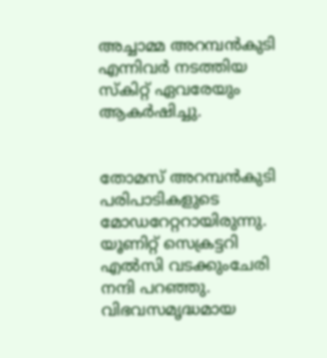അച്ചാമ്മ അറമ്പന്‍കുടി എന്നിവര്‍ നടത്തിയ സ്‌കിറ്റ് ഏവരേയും ആകര്‍ഷിച്ചു.


തോമസ് അറമ്പന്‍കുടി പരിപാടികളുടെ മോഡറേറ്ററായിരുന്നു. യൂണിറ്റ് സെക്രട്ടറി എല്‍സി വടക്കുംചേരി നന്ദി പറഞ്ഞു. വിഭവസമൃദ്ധമായ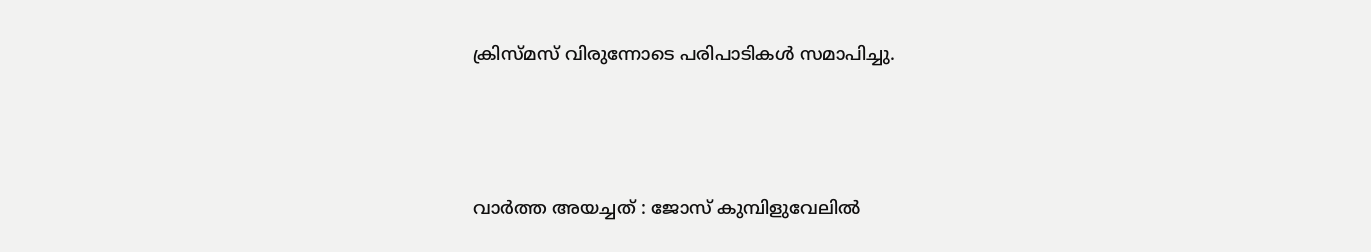ക്രിസ്മസ് വിരുന്നോടെ പരിപാടികള്‍ സമാപിച്ചു.





വാര്‍ത്ത അയച്ചത് : ജോസ് കുമ്പിളുവേലില്‍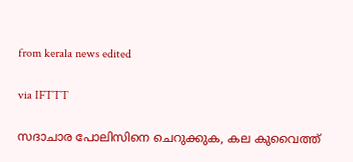from kerala news edited

via IFTTT

സദാചാര പോലിസിനെ ചെറുക്കുക, കല കുവൈത്ത്‌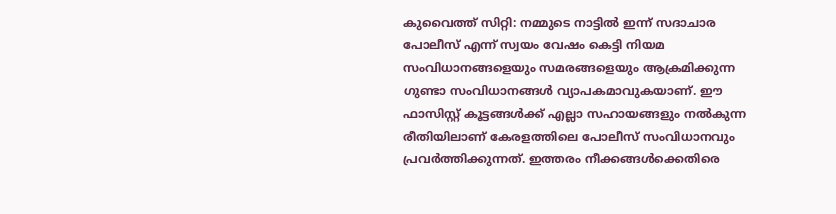കുവൈത്ത് സിറ്റി: നമ്മുടെ നാട്ടില്‍ ഇന്ന് സദാചാര പോലീസ് എന്ന് സ്വയം വേഷം കെട്ടി നിയമ സംവിധാനങ്ങളെയും സമരങ്ങളെയും ആക്രമിക്കുന്ന ഗുണ്ടാ സംവിധാനങ്ങള്‍ വ്യാപകമാവുകയാണ്. ഈ ഫാസിസ്റ്റ് കൂട്ടങ്ങള്‍ക്ക് എല്ലാ സഹായങ്ങളും നല്‍കുന്ന രീതിയിലാണ് കേരളത്തിലെ പോലീസ് സംവിധാനവും പ്രവര്‍ത്തിക്കുന്നത്. ഇത്തരം നീക്കങ്ങള്‍ക്കെതിരെ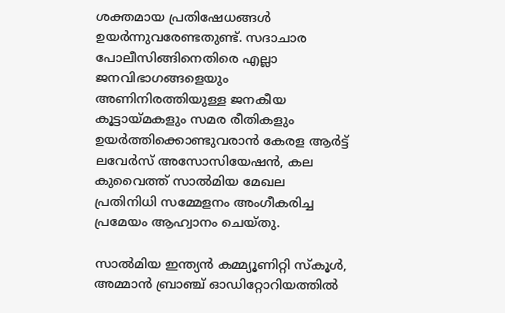ശക്തമായ പ്രതിഷേധങ്ങള്‍ ഉയര്‍ന്നുവരേണ്ടതുണ്ട്. സദാചാര പോലീസിങ്ങിനെതിരെ എല്ലാ ജനവിഭാഗങ്ങളെയും അണിനിരത്തിയുള്ള ജനകീയ കൂട്ടായ്മകളും സമര രീതികളും ഉയര്‍ത്തിക്കൊണ്ടുവരാന്‍ കേരള ആര്‍ട്ട് ലവേര്‍സ് അസോസിയേഷന്‍, കല കുവൈത്ത് സാല്‍മിയ മേഖല പ്രതിനിധി സമ്മേളനം അംഗീകരിച്ച പ്രമേയം ആഹ്വാനം ചെയ്തു.

സാല്‍മിയ ഇന്ത്യന്‍ കമ്മ്യൂണിറ്റി സ്‌കൂള്‍, അമ്മാന്‍ ബ്രാഞ്ച് ഓഡിറ്റോറിയത്തില്‍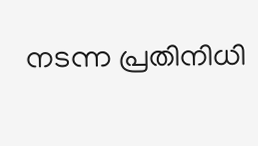നടന്ന പ്രതിനിധി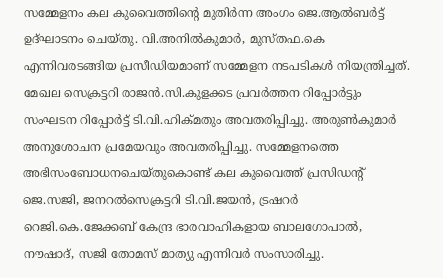സമ്മേളനം കല കുവൈത്തിന്റെ മുതിര്‍ന്ന അംഗം ജെ.ആല്‍ബര്‍ട്ട് ഉദ്ഘാടനം ചെയ്തു. വി.അനില്‍കുമാര്‍, മുസ്തഫ.കെ എന്നിവരടങ്ങിയ പ്രസീഡിയമാണ് സമ്മേളന നടപടികള്‍ നിയന്ത്രിച്ചത്. മേഖല സെക്രട്ടറി രാജന്‍.സി.കുളക്കട പ്രവര്‍ത്തന റിപ്പോര്‍ട്ടും സംഘടന റിപ്പോര്‍ട്ട് ടി.വി.ഹിക്മതും അവതരിപ്പിച്ചു. അരുണ്‍കുമാര്‍ അനുശോചന പ്രമേയവും അവതരിപ്പിച്ചു. സമ്മേളനത്തെ അഭിസംബോധനചെയ്തുകൊണ്ട് കല കുവൈത്ത് പ്രസിഡന്റ് ജെ.സജി, ജനറല്‍സെക്രട്ടറി ടി.വി.ജയന്‍, ട്രഷറര്‍ റെജി.കെ.ജേക്കബ് കേന്ദ്ര ഭാരവാഹികളായ ബാലഗോപാല്‍, നൗഷാദ്, സജി തോമസ് മാത്യു എന്നിവര്‍ സംസാരിച്ചു.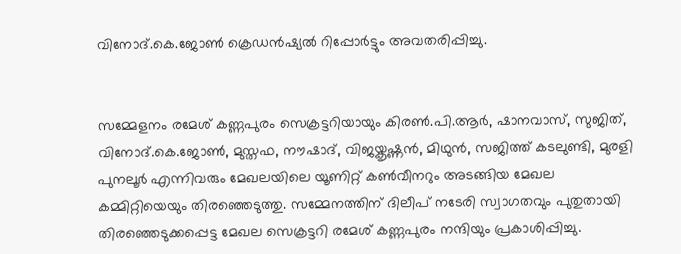വിനോദ്.കെ.ജോണ്‍ ക്രെഡന്‍ഷ്യല്‍ റിപ്പോര്‍ട്ടും അവതരിപ്പിച്ചു.


സമ്മേളനം രമേശ് കണ്ണപുരം സെക്രട്ടറിയായും കിരണ്‍.പി.ആര്‍, ഷാനവാസ്, സുജിത്, വിനോദ്.കെ.ജോണ്‍, മുസ്തഫ, നൗഷാദ്, വിജയ്കൃഷ്ണന്‍, മിഥുന്‍, സജിത്ത് കടലുണ്ടി, മുരളി പുനലൂര്‍ എന്നിവരും മേഖലയിലെ യൂണിറ്റ് കണ്‍വീനറും അടങ്ങിയ മേഖല കമ്മിറ്റിയെയും തിരഞ്ഞെടുത്തു. സമ്മേനത്തിന് ദിലീപ് നടേരി സ്വാഗതവും പുതുതായി തിരഞ്ഞെടുക്കപ്പെട്ട മേഖല സെക്രട്ടറി രമേശ് കണ്ണപുരം നന്ദിയും പ്രകാശിപ്പിച്ചു.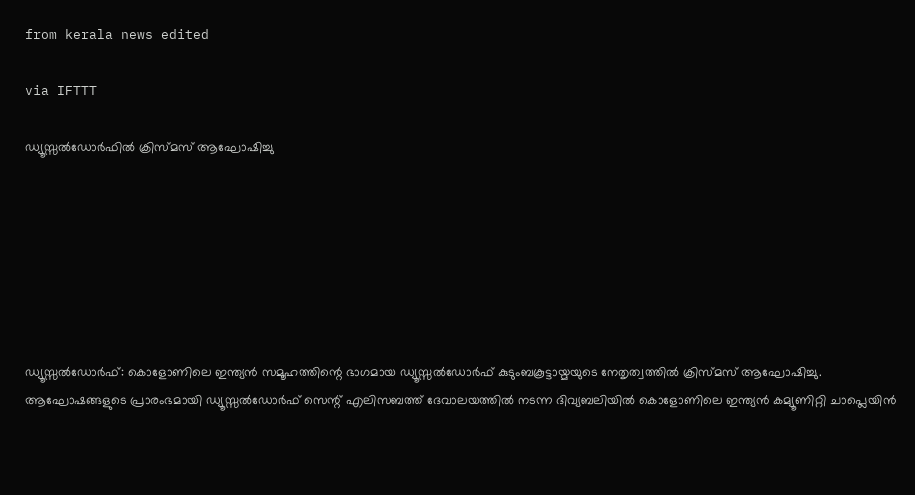from kerala news edited

via IFTTT

ഡ്യൂസ്സല്‍ഡോര്‍ഫില്‍ ക്രിസ്മസ് ആഘോഷിച്ചു







ഡ്യൂസ്സല്‍ഡോര്‍ഫ്: കൊളോണിലെ ഇന്ത്യന്‍ സമൂഹത്തിന്റെ ഭാഗമായ ഡ്യൂസ്സല്‍ഡോര്‍ഫ് കുടുംബകൂട്ടായ്മയുടെ നേതൃത്വത്തില്‍ ക്രിസ്മസ് ആഘോഷിച്ചു. ആഘോഷങ്ങളുടെ പ്രാരംഭമായി ഡ്യൂസ്സല്‍ഡോര്‍ഫ് സെന്റ് എലിസബത്ത് ദേവാലയത്തില്‍ നടന്ന ദിവ്യബലിയില്‍ കൊളോണിലെ ഇന്ത്യന്‍ കമ്യൂണിറ്റി ചാപ്ലെയിന്‍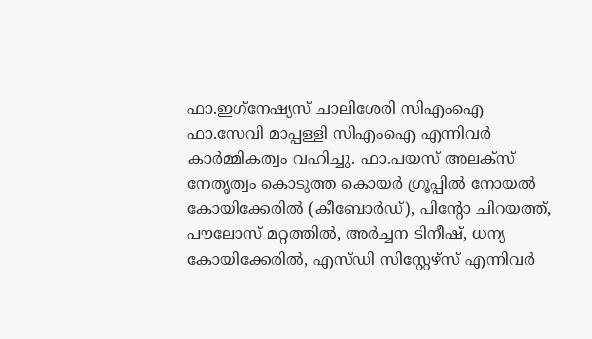ഫാ.ഇഗ്‌നേഷ്യസ് ചാലിശേരി സിഎംഐ ഫാ.സേവി മാപ്പള്ളി സിഎംഐ എന്നിവര്‍ കാര്‍മ്മികത്വം വഹിച്ചു. ഫാ.പയസ് അലക്‌സ് നേതൃത്വം കൊടുത്ത കൊയര്‍ ഗ്രൂപ്പില്‍ നോയല്‍ കോയിക്കേരില്‍ (കീബോര്‍ഡ്), പിന്റോ ചിറയത്ത്, പൗലോസ് മറ്റത്തില്‍, അര്‍ച്ചന ടിനീഷ്, ധന്യ കോയിക്കേരില്‍, എസ്ഡി സിസ്റ്റേഴ്‌സ് എന്നിവര്‍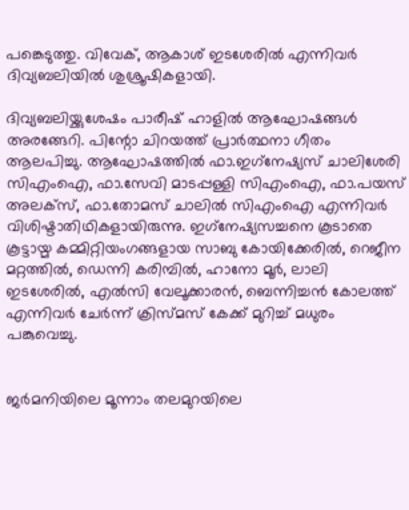പങ്കെടുത്തു. വിവേക്, ആകാശ് ഇടശേരില്‍ എന്നിവര്‍ ദിവ്യബലിയില്‍ ശുശ്രൂഷികളായി.

ദിവ്യബലിയ്ക്കുശേഷം പാരീഷ് ഹാളില്‍ ആഘോഷങ്ങള്‍ അരങ്ങേറി. പിന്റോ ചിറയത്ത് പ്രാര്‍ത്ഥനാ ഗീതം ആലപിച്ചു. ആഘോഷത്തില്‍ ഫാ.ഇഗ്‌നേഷ്യസ് ചാലിശേരി സിഎംഐ, ഫാ.സേവി മാടപ്പള്ളി സിഎംഐ, ഫാ.പയസ് അലക്‌സ്, ഫാ.തോമസ് ചാലില്‍ സിഎംഐ എന്നിവര്‍ വിശിഷ്ടാതിഥികളായിരുന്നു. ഇഗ്‌നേഷ്യസച്ചനെ കൂടാതെ കൂട്ടായ്മ കമ്മിറ്റിയംഗങ്ങളായ സാബു കോയിക്കേരില്‍, റെജീന മറ്റത്തില്‍, ഡെന്നി കരിമ്പില്‍, ഹാനോ മൂര്‍, ലാലി ഇടശേരില്‍, എല്‍സി വേലൂക്കാരന്‍, ബെന്നിച്ചന്‍ കോലത്ത് എന്നിവര്‍ ചേര്‍ന്ന് ക്രിസ്മസ് കേക്ക് മുറിച്ച് മധുരം പങ്കുവെച്ചു.


ജര്‍മനിയിലെ മൂന്നാം തലമുറയിലെ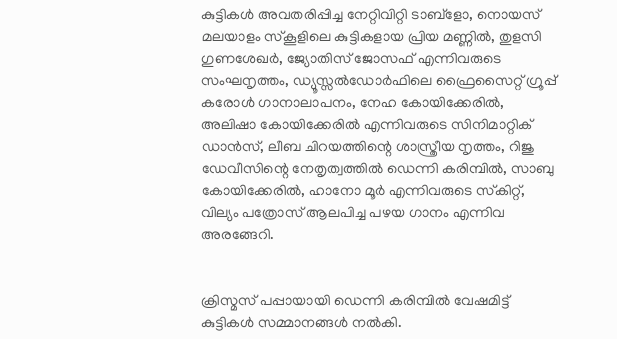കുട്ടികള്‍ അവതരിപ്പിച്ച നേറ്റിവിറ്റി ടാബ്‌ളോ, നൊയസ് മലയാളം സ്‌കൂളിലെ കുട്ടികളായ പ്രിയ മണ്ണില്‍, തുളസി ഗുണശേഖര്‍, ജ്യോതിസ് ജോസഫ് എന്നിവരുടെ സംഘനൃത്തം, ഡ്യൂസ്സല്‍ഡോര്‍ഫിലെ ഫ്രൈസൈറ്റ് ഗ്രൂപ്പ് കരോള്‍ ഗാനാലാപനം, നേഹ കോയിക്കേരില്‍, അലിഷാ കോയിക്കേരില്‍ എന്നിവരുടെ സിനിമാറ്റിക് ഡാന്‍സ്, ലീബ ചിറയത്തിന്റെ ശാസ്ത്രീയ നൃത്തം, റിജു ഡേവീസിന്റെ നേതൃത്വത്തില്‍ ഡെന്നി കരിമ്പില്‍, സാബു കോയിക്കേരില്‍, ഹാനോ മൂര്‍ എന്നിവരുടെ സ്‌കിറ്റ്, വില്യം പത്രോസ് ആലപിച്ച പഴയ ഗാനം എന്നിവ അരങ്ങേറി.


ക്രിസ്മസ് പപ്പായായി ഡെന്നി കരിമ്പില്‍ വേഷമിട്ട് കുട്ടികള്‍ സമ്മാനങ്ങള്‍ നല്‍കി.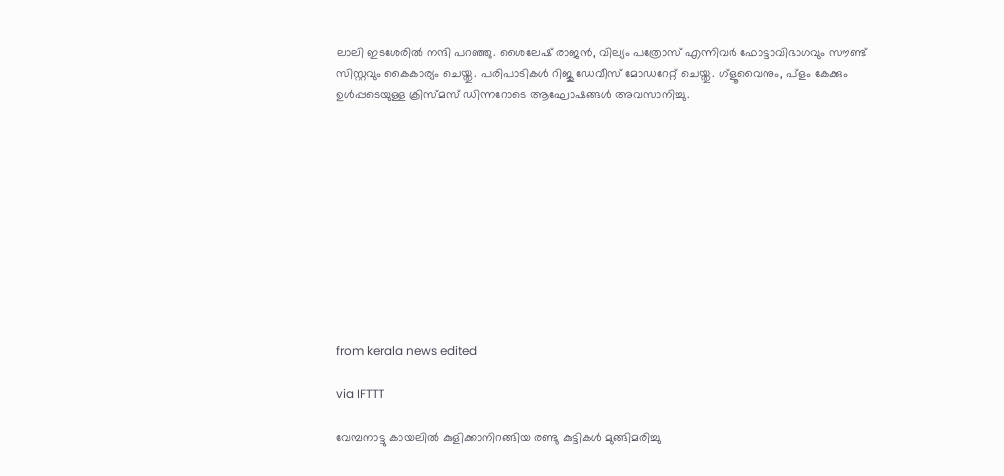ലാലി ഇടശേരില്‍ നന്ദി പറഞ്ഞു. ശൈലേഷ് രാജന്‍, വില്യം പത്രോസ് എന്നിവര്‍ ഫോട്ടാവിഭാഗവും സൗണ്ട് സിസ്റ്റവും കൈകാര്യം ചെയ്തു. പരിപാടികള്‍ റിജു ഡേവീസ് മോഡറേറ്റ് ചെയ്തു. ഗ്‌ളൂവൈനും, പ്‌ളം കേക്കും ഉള്‍പ്പടെയുള്ള ക്രിസ്മസ് ഡിന്നറോടെ ആഘോഷങ്ങള്‍ അവസാനിച്ചു.











from kerala news edited

via IFTTT

വേമ്പനാട്ടു കായലില്‍ കുളിക്കാനിറങ്ങിയ രണ്ടു കുട്ടികള്‍ മുങ്ങിമരിച്ചു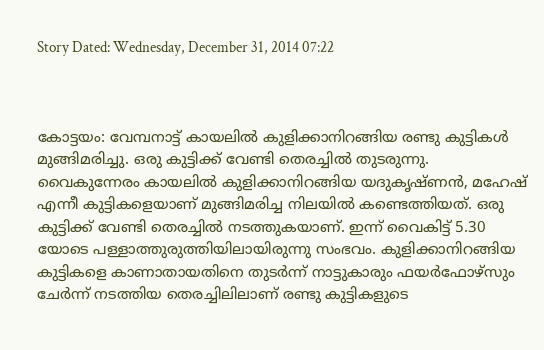Story Dated: Wednesday, December 31, 2014 07:22



കോട്ടയം: വേമ്പനാട്ട്‌ കായലില്‍ കുളിക്കാനിറങ്ങിയ രണ്ടു കുട്ടികള്‍ മുങ്ങിമരിച്ചു. ഒരു കുട്ടിക്ക്‌ വേണ്ടി തെരച്ചില്‍ തുടരുന്നു. വൈകുന്നേരം കായലില്‍ കുളിക്കാനിറങ്ങിയ യദുകൃഷ്‌ണന്‍, മഹേഷ്‌ എന്നീ കുട്ടികളെയാണ്‌ മുങ്ങിമരിച്ച നിലയില്‍ കണ്ടെത്തിയത്‌. ഒരു കുട്ടിക്ക്‌ വേണ്ടി തെരച്ചില്‍ നടത്തുകയാണ്‌. ഇന്ന്‌ വൈകിട്ട്‌ 5.30 യോടെ പള്ളാത്തുരുത്തിയിലായിരുന്നു സംഭവം. കുളിക്കാനിറങ്ങിയ കുട്ടികളെ കാണാതായതിനെ തുടര്‍ന്ന്‌ നാട്ടുകാരും ഫയര്‍ഫോഴ്‌സും ചേര്‍ന്ന്‌ നടത്തിയ തെരച്ചിലിലാണ്‌ രണ്ടു കുട്ടികളുടെ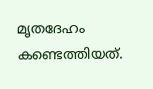മൃതദേഹം കണ്ടെത്തിയത്‌.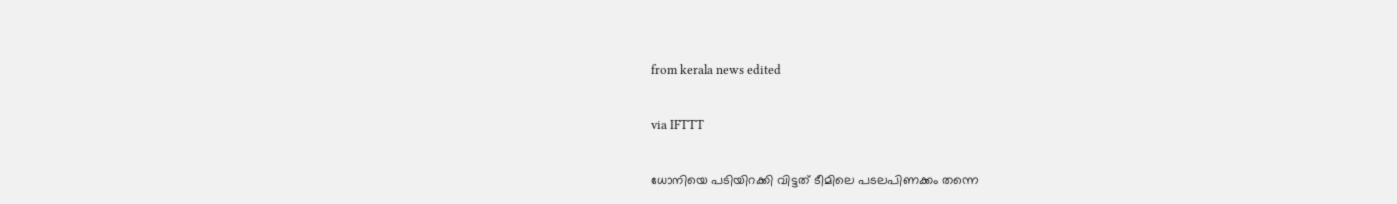from kerala news edited

via IFTTT

ധോനിയെ പടിയിറക്കി വിട്ടത്‌ ടീമിലെ പടലപിണക്കം തന്നെ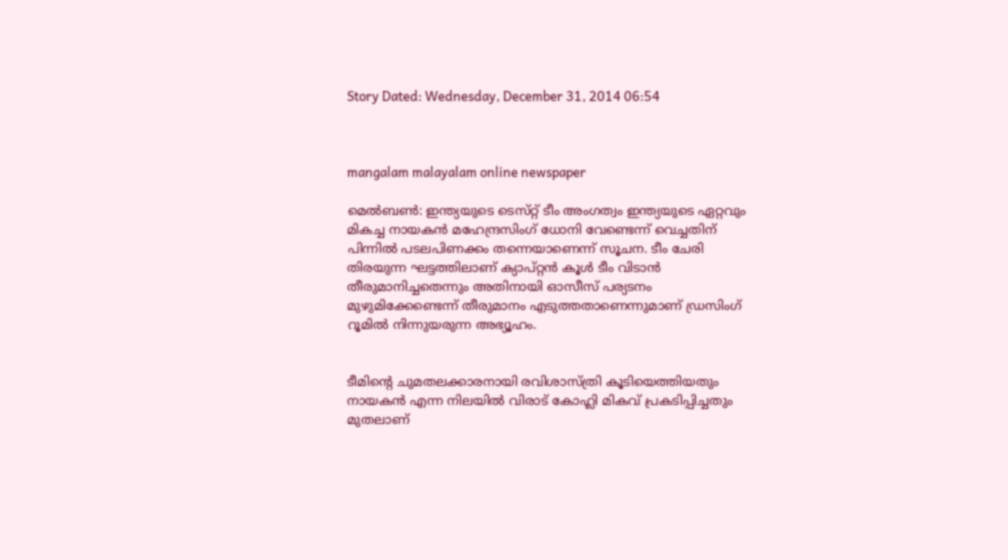Story Dated: Wednesday, December 31, 2014 06:54



mangalam malayalam online newspaper

മെല്‍ബണ്‍: ഇന്ത്യയുടെ ടെസ്‌റ്റ് ടീം അംഗത്വം ഇന്ത്യയുടെ ഏറ്റവും മികച്ച നായകന്‍ മഹേന്ദ്രസിംഗ്‌ ധോനി വേണ്ടെന്ന്‌ വെച്ചതിന്‌ പിന്നില്‍ പടലപിണക്കം തന്നെയാണെന്ന്‌ സൂചന. ടീം ചേരി തിരയുന്ന ഘട്ടത്തിലാണ്‌ ക്യാപ്‌റ്റന്‍ കൂള്‍ ടീം വിടാന്‍ തീരുമാനിച്ചതെന്നും അതിനായി ഓസീസ്‌ പര്യടനം മുഴുമിക്കേണ്ടെന്ന്‌ തീരുമാനം എടുത്തതാണെന്നുമാണ്‌ ഡ്രസിംഗ്‌ റൂമില്‍ നിന്നുയരുന്ന അഭ്യൂഹം.


ടീമിന്റെ ചുമതലക്കാരനായി രവിശാസ്‌ത്രി കൂടിയെത്തിയതും നായകന്‍ എന്ന നിലയില്‍ വിരാട്‌ കോഹ്ലി മികവ്‌ പ്രകടിപ്പിച്ചതും മുതലാണ്‌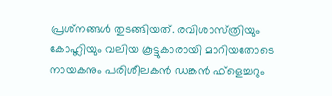പ്രശ്‌നങ്ങള്‍ തുടങ്ങിയത്‌. രവിശാസ്‌ത്രിയും കോഹ്ലിയും വലിയ കൂട്ടുകാരായി മാറിയതോടെ നായകനും പരിശീലകന്‍ ഡങ്കന്‍ ഫ്‌ളെച്ചറും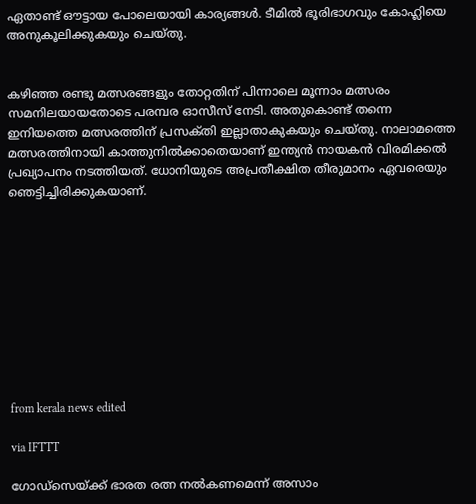ഏതാണ്ട്‌ ഔട്ടായ പോലെയായി കാര്യങ്ങള്‍. ടീമില്‍ ഭൂരിഭാഗവും കോഹ്ലിയെ അനുകൂലിക്കുകയും ചെയ്‌തു.


കഴിഞ്ഞ രണ്ടു മത്സരങ്ങളും തോറ്റതിന്‌ പിന്നാലെ മൂന്നാം മത്സരം സമനിലയായതോടെ പരമ്പര ഓസീസ്‌ നേടി. അതുകൊണ്ട്‌ തന്നെ ഇനിയത്തെ മത്സരത്തിന്‌ പ്രസക്‌തി ഇല്ലാതാകുകയും ചെയ്‌തു. നാലാമത്തെ മത്സരത്തിനായി കാത്തുനില്‍ക്കാതെയാണ്‌ ഇന്ത്യന്‍ നായകന്‍ വിരമിക്കല്‍ പ്രഖ്യാപനം നടത്തിയത്‌. ധോനിയുടെ അപ്രതീക്ഷിത തീരുമാനം ഏവരെയും ഞെട്ടിച്ചിരിക്കുകയാണ്‌.










from kerala news edited

via IFTTT

ഗോഡ്‌സെയ്‌ക്ക് ഭാരത രത്ന നല്‍കണമെന്ന്‌ അസാം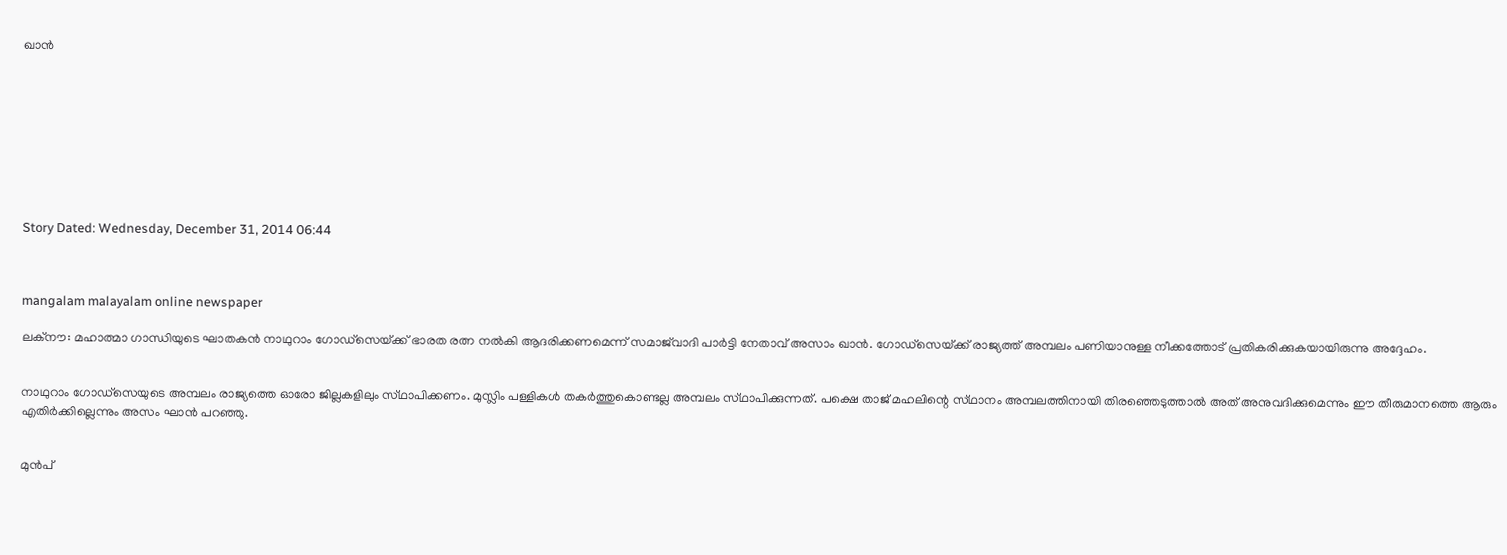ഖാന്‍









Story Dated: Wednesday, December 31, 2014 06:44



mangalam malayalam online newspaper

ലക്‌നൗ: മഹാത്മാ ഗാന്ധിയുടെ ഘാതകന്‍ നാഥുറാം ഗോഡ്‌സെയ്‌ക്ക് ഭാരത രത്ന നല്‍കി ആദരിക്കണമെന്ന്‌ സമാജ്‌വാദി പാര്‍ട്ടി നേതാവ്‌ അസാം ഖാന്‍. ഗോഡ്‌സെയ്‌ക്ക് രാജ്യത്ത്‌ അമ്പലം പണിയാനുള്ള നീക്കത്തോട്‌ പ്രതികരിക്കുകയായിരുന്നു അദ്ദേഹം.


നാഥുറാം ഗോഡ്‌സെയുടെ അമ്പലം രാജ്യത്തെ ഓരോ ജില്ലകളിലും സ്‌ഥാപിക്കണം. മുസ്ലിം പള്ളികള്‍ തകര്‍ത്തുകൊണ്ടല്ല അമ്പലം സ്‌ഥാപിക്കുന്നത്‌. പക്ഷെ താജ്‌ മഹലിന്റെ സ്‌ഥാനം അമ്പലത്തിനായി തിരഞ്ഞെടുത്താല്‍ അത്‌ അനുവദിക്കുമെന്നും ഈ തീരുമാനത്തെ ആരും എതിര്‍ക്കില്ലെന്നും അസം ഘാന്‍ പറഞ്ഞു.


മുന്‍പ്‌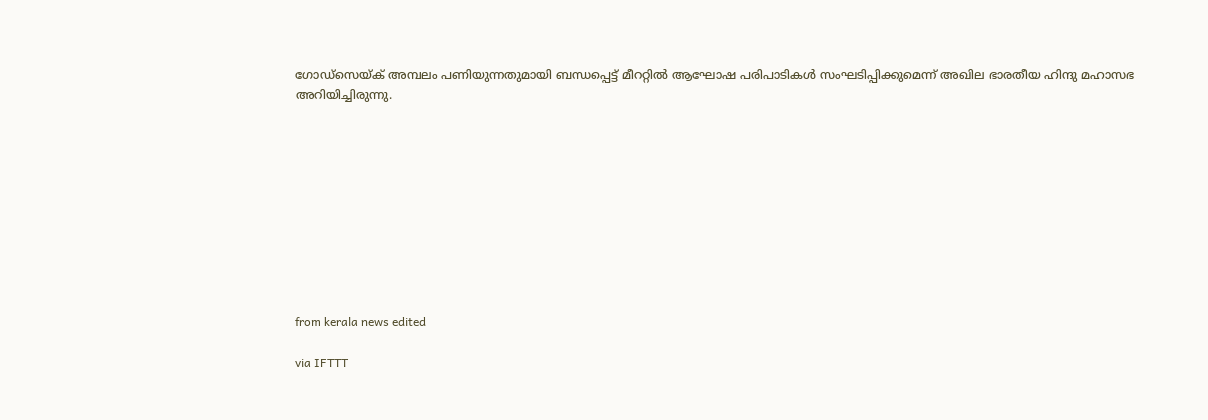ഗോഡ്‌സെയ്‌ക് അമ്പലം പണിയുന്നതുമായി ബന്ധപ്പെട്ട്‌ മീററ്റില്‍ ആഘോഷ പരിപാടികള്‍ സംഘടിപ്പിക്കുമെന്ന്‌ അഖില ഭാരതീയ ഹിന്ദു മഹാസഭ അറിയിച്ചിരുന്നു.










from kerala news edited

via IFTTT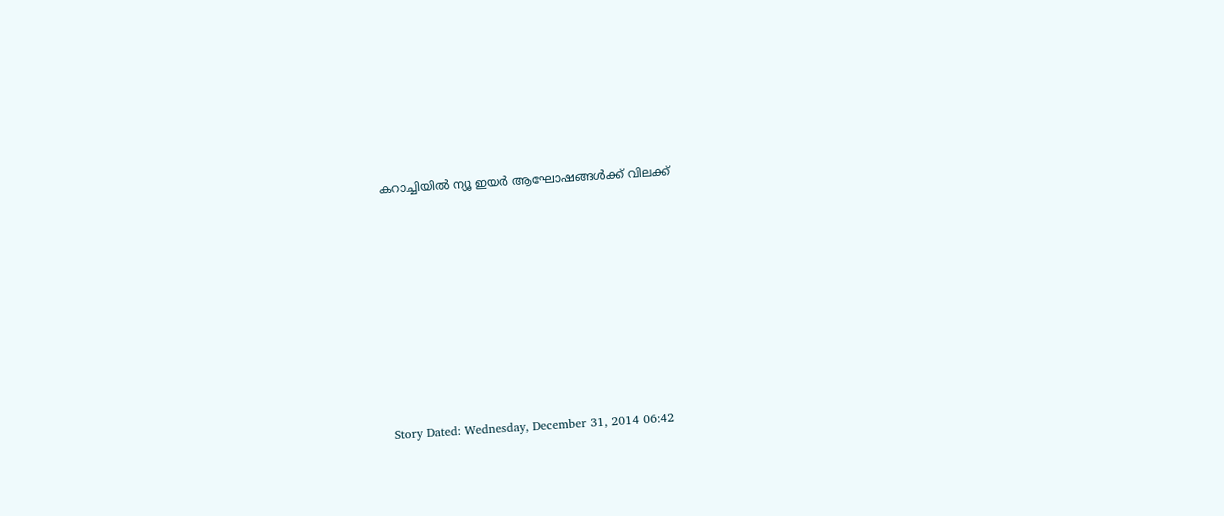കറാച്ചിയില്‍ ന്യൂ ഇയര്‍ ആഘോഷങ്ങള്‍ക്ക്‌ വിലക്ക്‌









Story Dated: Wednesday, December 31, 2014 06:42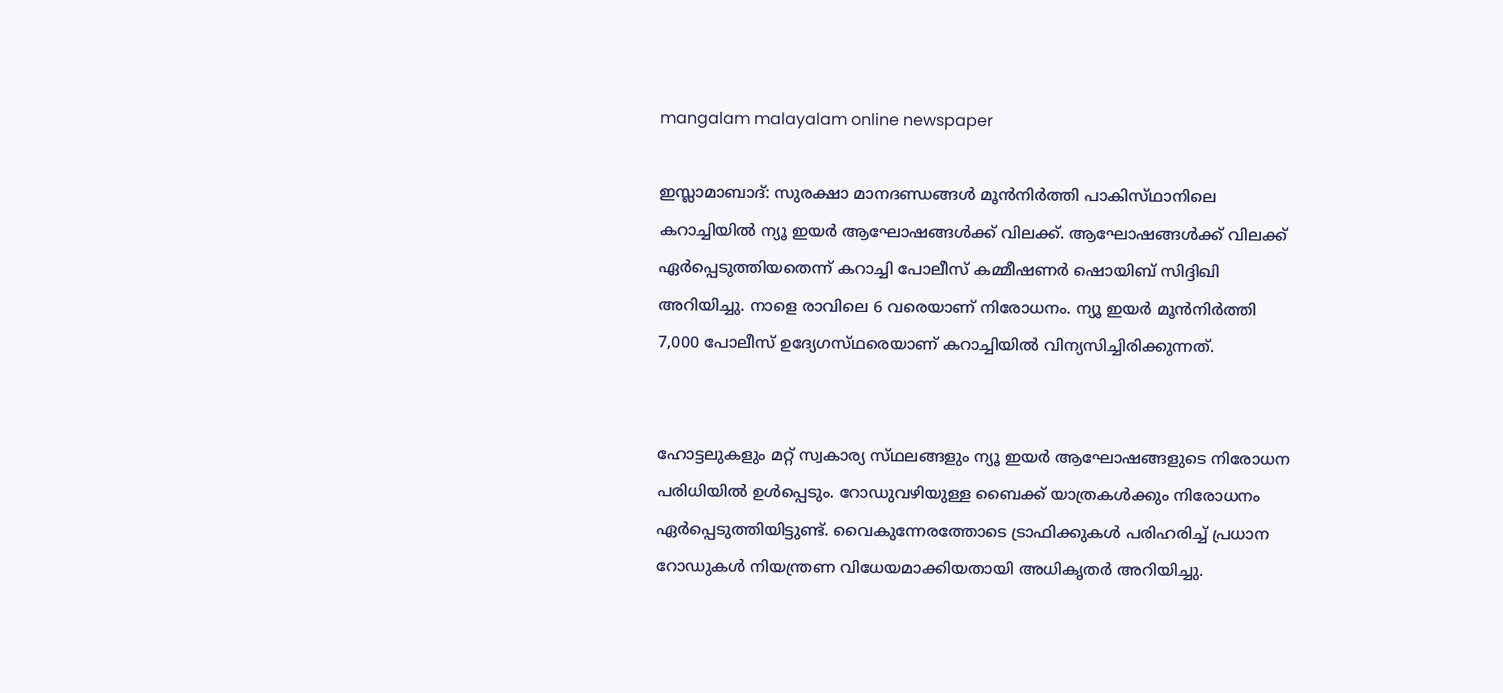mangalam malayalam online newspaper

ഇസ്ലാമാബാദ്‌: സുരക്ഷാ മാനദണ്ഡങ്ങള്‍ മൂന്‍നിര്‍ത്തി പാകിസ്‌ഥാനിലെ കറാച്ചിയില്‍ ന്യൂ ഇയര്‍ ആഘോഷങ്ങള്‍ക്ക്‌ വിലക്ക്‌. ആഘോഷങ്ങള്‍ക്ക്‌ വിലക്ക്‌ ഏര്‍പ്പെടുത്തിയതെന്ന്‌ കറാച്ചി പോലീസ്‌ കമ്മീഷണര്‍ ഷൊയിബ്‌ സിദ്ദിഖി അറിയിച്ചു. നാളെ രാവിലെ 6 വരെയാണ്‌ നിരോധനം. ന്യൂ ഇയര്‍ മൂന്‍നിര്‍ത്തി 7,000 പോലീസ്‌ ഉദ്യേഗസ്‌ഥരെയാണ്‌ കറാച്ചിയില്‍ വിന്യസിച്ചിരിക്കുന്നത്‌.


ഹോട്ടലുകളും മറ്റ്‌ സ്വകാര്യ സ്‌ഥലങ്ങളും ന്യൂ ഇയര്‍ ആഘോഷങ്ങളുടെ നിരോധന പരിധിയില്‍ ഉള്‍പ്പെടും. റോഡുവഴിയുള്ള ബൈക്ക്‌ യാത്രകള്‍ക്കും നിരോധനം ഏര്‍പ്പെടുത്തിയിട്ടുണ്ട്‌. വൈകുന്നേരത്തോടെ ട്രാഫിക്കുകള്‍ പരിഹരിച്ച്‌ പ്രധാന റോഡുകള്‍ നിയന്ത്രണ വിധേയമാക്കിയതായി അധികൃതര്‍ അറിയിച്ചു.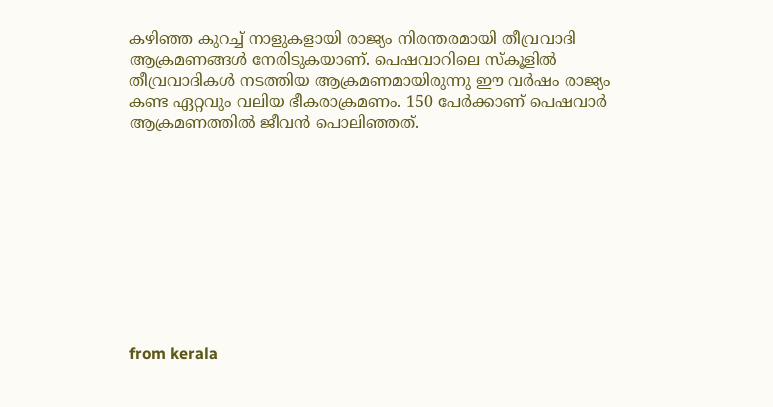കഴിഞ്ഞ കുറച്ച്‌ നാളുകളായി രാജ്യം നിരന്തരമായി തീവ്രവാദി ആക്രമണങ്ങള്‍ നേരിടുകയാണ്‌. പെഷവാറിലെ സ്‌കൂളില്‍ തീവ്രവാദികള്‍ നടത്തിയ ആക്രമണമായിരുന്നു ഈ വര്‍ഷം രാജ്യം കണ്ട ഏറ്റവും വലിയ ഭീകരാക്രമണം. 150 പേര്‍ക്കാണ്‌ പെഷവാര്‍ ആക്രമണത്തില്‍ ജീവന്‍ പൊലിഞ്ഞത്‌.










from kerala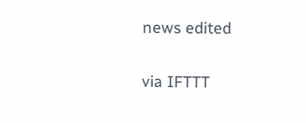news edited

via IFTTT